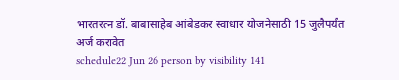भारतरत्न डॉ. बाबासाहेब आंबेडकर स्वाधार योजनेसाठी 15 जुलैपर्यंत अर्ज करावेत
schedule22 Jun 26 person by visibility 141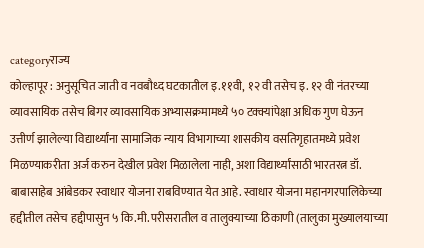categoryराज्य
कोल्हापूर : अनुसूचित जाती व नवबौध्द घटकातील इ.११वी, १२ वी तसेच इ. १२ वी नंतरच्या व्यावसायिक तसेच बिगर व्यावसायिक अभ्यासक्रमामध्ये ५० टक्क्यांपेक्षा अधिक गुण घेऊन उत्तीर्ण झालेल्या विद्यार्थ्यांना सामाजिक न्याय विभागाच्या शासकीय वसतिगृहातमध्ये प्रवेश मिळण्याकरीता अर्ज करुन देखील प्रवेश मिळालेला नाही, अशा विद्यार्थ्यांसाठी भारतरत्न डॉ. बाबासाहेब आंबेडकर स्वाधार योजना राबविण्यात येत आहे. स्वाधार योजना महानगरपालिकेच्या हद्दीतील तसेच हद्दीपासुन ५ कि.मी. परीसरातील व तालुक्याच्या ठिकाणी (तालुका मुख्यालयाच्या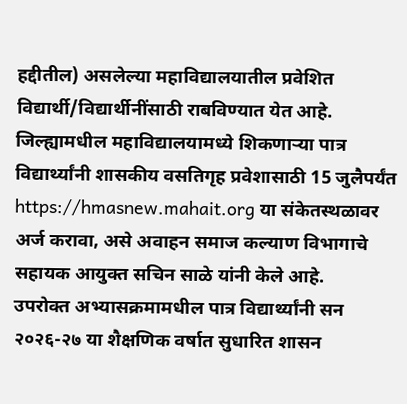हद्दीतील) असलेल्या महाविद्यालयातील प्रवेशित विद्यार्थी/विद्यार्थीनींसाठी राबविण्यात येत आहे. जिल्ह्यामधील महाविद्यालयामध्ये शिकणाऱ्या पात्र विद्यार्थ्यांनी शासकीय वसतिगृह प्रवेशासाठी 15 जुलैपर्यंत https://hmasnew.mahait.org या संकेतस्थळावर अर्ज करावा, असे अवाहन समाज कल्याण विभागाचे सहायक आयुक्त सचिन साळे यांनी केले आहे.
उपरोक्त अभ्यासक्रमामधील पात्र विद्यार्थ्यांनी सन २०२६-२७ या शैक्षणिक वर्षात सुधारित शासन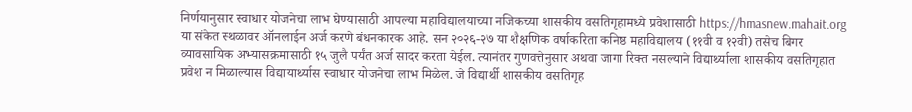निर्णयानुसार स्वाधार योजनेचा लाभ घेण्यासाठी आपल्या महाविद्यालयाच्या नजिकच्या शासकीय वसतिगृहामध्ये प्रवेशासाठी https://hmasnew.mahait.org या संकेत स्थळावर ऑनलाईन अर्ज करणे बंधनकारक आहे. सन २०२६-२७ या शैक्षणिक वर्षाकरिता कनिष्ठ महाविद्यालय (११वी व १२वी) तसेच बिगर व्यावसायिक अभ्यासक्रमासाठी १५ जुलै पर्यंत अर्ज सादर करता येईल. त्यानंतर गुणवत्तेनुसार अथवा जागा रिक्त नसल्याने विद्यार्थ्याला शासकीय वसतिगृहात प्रवेश न मिळाल्यास विद्यायार्थ्यास स्वाधार योजनेचा लाभ मिळेल. जे विद्यार्थी शासकीय वसतिगृह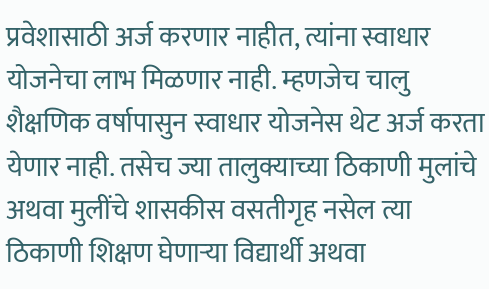प्रवेशासाठी अर्ज करणार नाहीत, त्यांना स्वाधार योजनेचा लाभ मिळणार नाही. म्हणजेच चालु शैक्षणिक वर्षापासुन स्वाधार योजनेस थेट अर्ज करता येणार नाही. तसेच ज्या तालुक्याच्या ठिकाणी मुलांचे अथवा मुलींचे शासकीस वसतीगृह नसेल त्या ठिकाणी शिक्षण घेणाऱ्या विद्यार्थी अथवा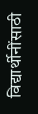विद्यार्थीनींसाठी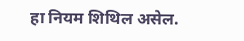हा नियम शिथिल असेल.